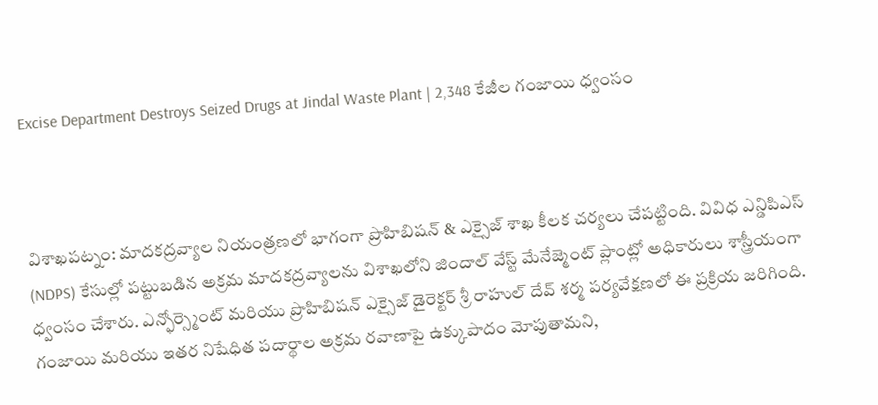Excise Department Destroys Seized Drugs at Jindal Waste Plant | 2,348 కేజీల గంజాయి ధ్వంసం



విశాఖపట్నం: మాదకద్రవ్యాల నియంత్రణలో భాగంగా ప్రొహిబిషన్ & ఎక్సైజ్ శాఖ కీలక చర్యలు చేపట్టింది. వివిధ ఎన్డిపిఎస్ (NDPS) కేసుల్లో పట్టుబడిన అక్రమ మాదకద్రవ్యాలను విశాఖలోని జిందాల్ వేస్ట్ మేనేజ్మెంట్ ప్లాంట్లో అధికారులు శాస్త్రీయంగా ధ్వంసం చేశారు. ఎన్ఫోర్స్మెంట్ మరియు ప్రొహిబిషన్ ఎక్సైజ్ డైరెక్టర్ శ్రీ రాహుల్ దేవ్ శర్మ పర్యవేక్షణలో ఈ ప్రక్రియ జరిగింది. గంజాయి మరియు ఇతర నిషేధిత పదార్థాల అక్రమ రవాణాపై ఉక్కుపాదం మోపుతామని,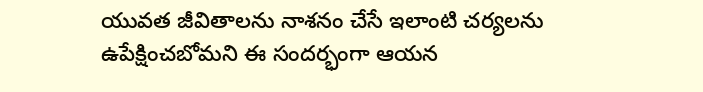యువత జీవితాలను నాశనం చేసే ఇలాంటి చర్యలను ఉపేక్షించబోమని ఈ సందర్భంగా ఆయన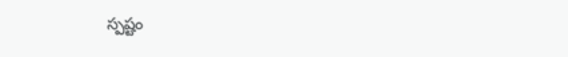స్పష్టం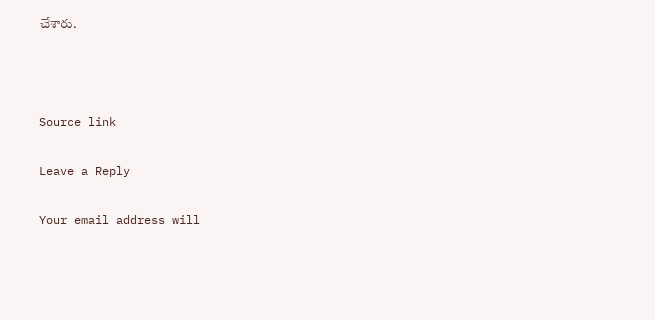చేశారు.



Source link

Leave a Reply

Your email address will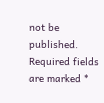not be published. Required fields are marked *